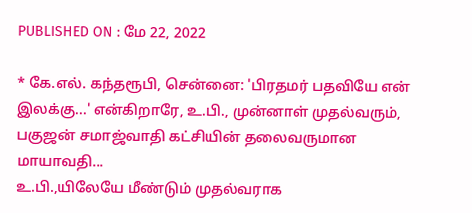PUBLISHED ON : மே 22, 2022

* கே.எல். கந்தரூபி, சென்னை: 'பிரதமர் பதவியே என் இலக்கு...' என்கிறாரே, உ.பி., முன்னாள் முதல்வரும், பகுஜன் சமாஜ்வாதி கட்சியின் தலைவருமான மாயாவதி...
உ.பி.,யிலேயே மீண்டும் முதல்வராக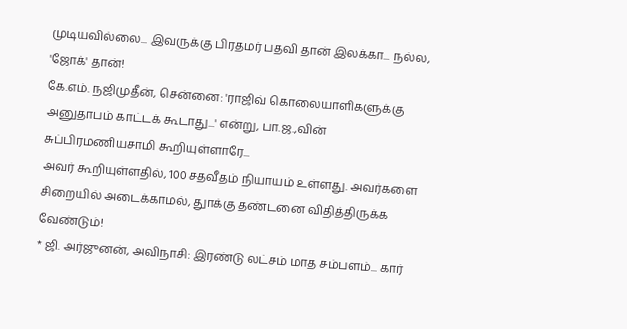முடியவில்லை... இவருக்கு பிரதமர் பதவி தான் இலக்கா... நல்ல, 'ஜோக்' தான்!
கே.எம். நஜிமுதீன், சென்னை: 'ராஜிவ் கொலையாளிகளுக்கு அனுதாபம் காட்டக் கூடாது...' என்று, பா.ஜ.,வின் சுப்பிரமணியசாமி கூறியுள்ளாரே...
அவர் கூறியுள்ளதில், 100 சதவீதம் நியாயம் உள்ளது. அவர்களை சிறையில் அடைக்காமல், துாக்கு தண்டனை விதித்திருக்க வேண்டும்!
* ஜி. அர்ஜுனன், அவிநாசி: இரண்டு லட்சம் மாத சம்பளம்... கார்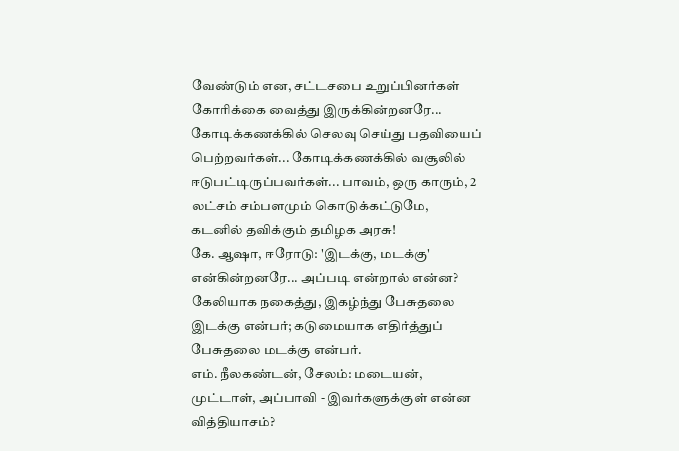வேண்டும் என, சட்டசபை உறுப்பினர்கள் கோரிக்கை வைத்து இருக்கின்றனரே...
கோடிக்கணக்கில் செலவு செய்து பதவியைப் பெற்றவர்கள்... கோடிக்கணக்கில் வசூலில் ஈடுபட்டிருப்பவர்கள்... பாவம், ஒரு காரும், 2 லட்சம் சம்பளமும் கொடுக்கட்டுமே, கடனில் தவிக்கும் தமிழக அரசு!
கே. ஆஷா, ஈரோடு: 'இடக்கு, மடக்கு' என்கின்றனரே... அப்படி என்றால் என்ன?
கேலியாக நகைத்து, இகழ்ந்து பேசுதலை இடக்கு என்பர்; கடுமையாக எதிர்த்துப் பேசுதலை மடக்கு என்பர்.
எம். நீலகண்டன், சேலம்: மடையன், முட்டாள், அப்பாவி - இவர்களுக்குள் என்ன வித்தியாசம்?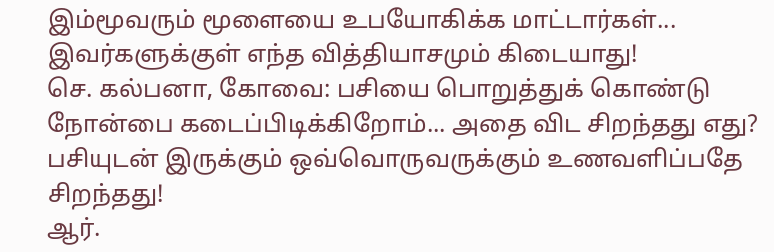இம்மூவரும் மூளையை உபயோகிக்க மாட்டார்கள்... இவர்களுக்குள் எந்த வித்தியாசமும் கிடையாது!
செ. கல்பனா, கோவை: பசியை பொறுத்துக் கொண்டு நோன்பை கடைப்பிடிக்கிறோம்... அதை விட சிறந்தது எது?
பசியுடன் இருக்கும் ஒவ்வொருவருக்கும் உணவளிப்பதே சிறந்தது!
ஆர்.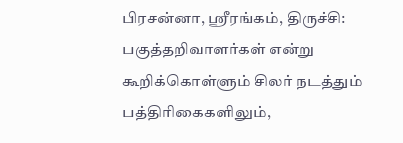பிரசன்னா, ஸ்ரீரங்கம், திருச்சி: பகுத்தறிவாளர்கள் என்று கூறிக்கொள்ளும் சிலர் நடத்தும் பத்திரிகைகளிலும்,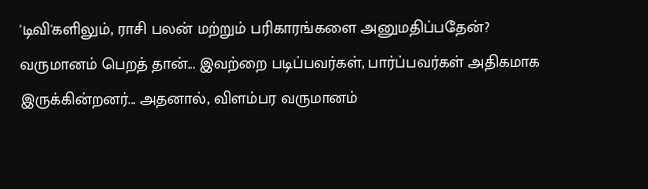'டிவி'களிலும், ராசி பலன் மற்றும் பரிகாரங்களை அனுமதிப்பதேன்?
வருமானம் பெறத் தான்... இவற்றை படிப்பவர்கள், பார்ப்பவர்கள் அதிகமாக இருக்கின்றனர்... அதனால், விளம்பர வருமானம்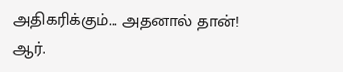அதிகரிக்கும்... அதனால் தான்!
ஆர்.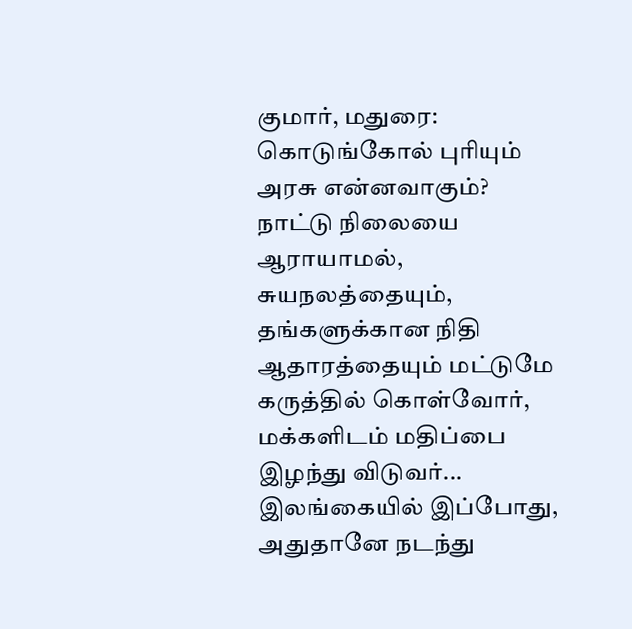குமார், மதுரை: கொடுங்கோல் புரியும் அரசு என்னவாகும்?
நாட்டு நிலையை ஆராயாமல், சுயநலத்தையும், தங்களுக்கான நிதி ஆதாரத்தையும் மட்டுமே கருத்தில் கொள்வோர், மக்களிடம் மதிப்பை இழந்து விடுவர்... இலங்கையில் இப்போது, அதுதானே நடந்து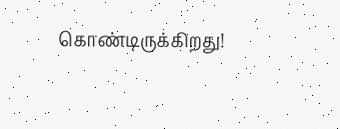கொண்டிருக்கிறது!